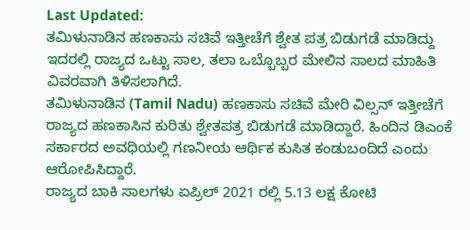Last Updated:
ತಮಿಳುನಾಡಿನ ಹಣಕಾಸು ಸಚಿವೆ ಇತ್ತೀಚೆಗೆ ಶ್ವೇತ ಪತ್ರ ಬಿಡುಗಡೆ ಮಾಡಿದ್ದು ಇದರಲ್ಲಿ ರಾಜ್ಯದ ಒಟ್ಟು ಸಾಲ, ತಲಾ ಒಬ್ಬೊಬ್ಬರ ಮೇಲಿನ ಸಾಲದ ಮಾಹಿತಿ ವಿವರವಾಗಿ ತಿಳಿಸಲಾಗಿದೆ.
ತಮಿಳುನಾಡಿನ (Tamil Nadu) ಹಣಕಾಸು ಸಚಿವೆ ಮೇರಿ ವಿಲ್ಸನ್ ಇತ್ತೀಚೆಗೆ ರಾಜ್ಯದ ಹಣಕಾಸಿನ ಕುರಿತು ಶ್ವೇತಪತ್ರ ಬಿಡುಗಡೆ ಮಾಡಿದ್ದಾರೆ. ಹಿಂದಿನ ಡಿಎಂಕೆ ಸರ್ಕಾರದ ಅವಧಿಯಲ್ಲಿ ಗಣನೀಯ ಆರ್ಥಿಕ ಕುಸಿತ ಕಂಡುಬಂದಿದೆ ಎಂದು ಆರೋಪಿಸಿದ್ದಾರೆ.
ರಾಜ್ಯದ ಬಾಕಿ ಸಾಲಗಳು ಏಪ್ರಿಲ್ 2021 ರಲ್ಲಿ 5.13 ಲಕ್ಷ ಕೋಟಿ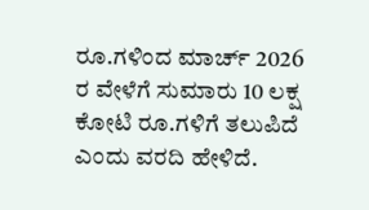ರೂ.ಗಳಿಂದ ಮಾರ್ಚ್ 2026 ರ ವೇಳೆಗೆ ಸುಮಾರು 10 ಲಕ್ಷ ಕೋಟಿ ರೂ.ಗಳಿಗೆ ತಲುಪಿದೆ ಎಂದು ವರದಿ ಹೇಳಿದೆ.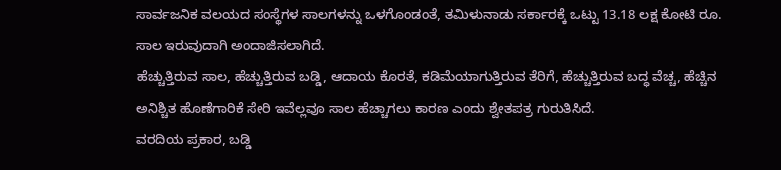ಸಾರ್ವಜನಿಕ ವಲಯದ ಸಂಸ್ಥೆಗಳ ಸಾಲಗಳನ್ನು ಒಳಗೊಂಡಂತೆ, ತಮಿಳುನಾಡು ಸರ್ಕಾರಕ್ಕೆ ಒಟ್ಟು 13.18 ಲಕ್ಷ ಕೋಟಿ ರೂ. ಸಾಲ ಇರುವುದಾಗಿ ಅಂದಾಜಿಸಲಾಗಿದೆ.
ಹೆಚ್ಚುತ್ತಿರುವ ಸಾಲ, ಹೆಚ್ಚುತ್ತಿರುವ ಬಡ್ಡಿ, ಆದಾಯ ಕೊರತೆ, ಕಡಿಮೆಯಾಗುತ್ತಿರುವ ತೆರಿಗೆ, ಹೆಚ್ಚುತ್ತಿರುವ ಬದ್ಧ ವೆಚ್ಚ, ಹೆಚ್ಚಿನ ಅನಿಶ್ಚಿತ ಹೊಣೆಗಾರಿಕೆ ಸೇರಿ ಇವೆಲ್ಲವೂ ಸಾಲ ಹೆಚ್ಚಾಗಲು ಕಾರಣ ಎಂದು ಶ್ವೇತಪತ್ರ ಗುರುತಿಸಿದೆ.
ವರದಿಯ ಪ್ರಕಾರ, ಬಡ್ಡಿ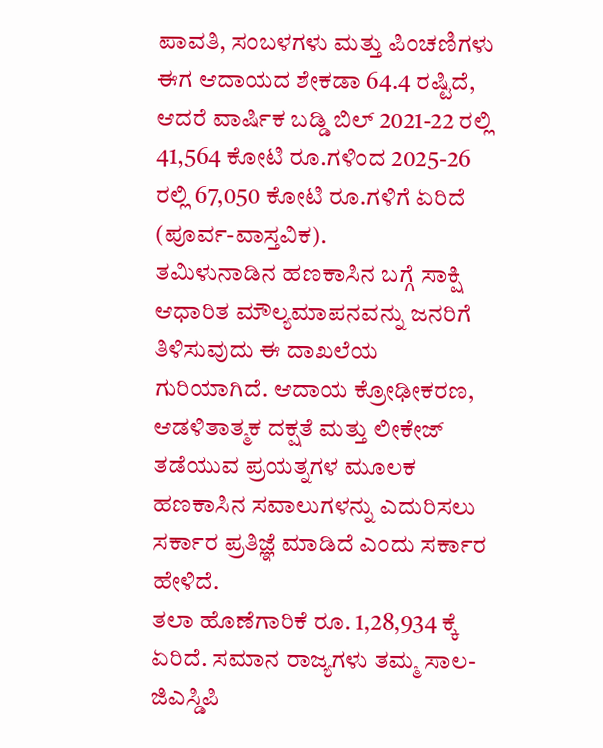ಪಾವತಿ, ಸಂಬಳಗಳು ಮತ್ತು ಪಿಂಚಣಿಗಳು ಈಗ ಆದಾಯದ ಶೇಕಡಾ 64.4 ರಷ್ಟಿದೆ, ಆದರೆ ವಾರ್ಷಿಕ ಬಡ್ಡಿ ಬಿಲ್ 2021-22 ರಲ್ಲಿ 41,564 ಕೋಟಿ ರೂ.ಗಳಿಂದ 2025-26 ರಲ್ಲಿ 67,050 ಕೋಟಿ ರೂ.ಗಳಿಗೆ ಏರಿದೆ (ಪೂರ್ವ-ವಾಸ್ತವಿಕ).
ತಮಿಳುನಾಡಿನ ಹಣಕಾಸಿನ ಬಗ್ಗೆ ಸಾಕ್ಷಿ ಆಧಾರಿತ ಮೌಲ್ಯಮಾಪನವನ್ನು ಜನರಿಗೆ ತಿಳಿಸುವುದು ಈ ದಾಖಲೆಯ ಗುರಿಯಾಗಿದೆ. ಆದಾಯ ಕ್ರೋಢೀಕರಣ, ಆಡಳಿತಾತ್ಮಕ ದಕ್ಷತೆ ಮತ್ತು ಲೀಕೇಜ್ ತಡೆಯುವ ಪ್ರಯತ್ನಗಳ ಮೂಲಕ ಹಣಕಾಸಿನ ಸವಾಲುಗಳನ್ನು ಎದುರಿಸಲು ಸರ್ಕಾರ ಪ್ರತಿಜ್ಞೆ ಮಾಡಿದೆ ಎಂದು ಸರ್ಕಾರ ಹೇಳಿದೆ.
ತಲಾ ಹೊಣೆಗಾರಿಕೆ ರೂ. 1,28,934 ಕ್ಕೆ ಏರಿದೆ. ಸಮಾನ ರಾಜ್ಯಗಳು ತಮ್ಮ ಸಾಲ-ಜಿಎಸ್ಡಿಪಿ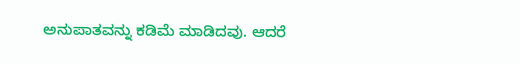ಅನುಪಾತವನ್ನು ಕಡಿಮೆ ಮಾಡಿದವು. ಆದರೆ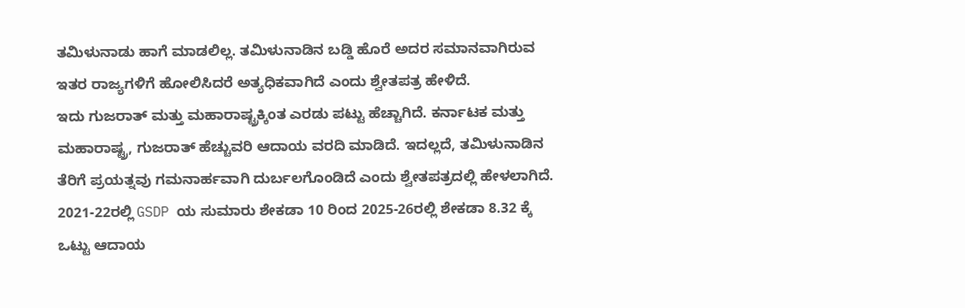ತಮಿಳುನಾಡು ಹಾಗೆ ಮಾಡಲಿಲ್ಲ. ತಮಿಳುನಾಡಿನ ಬಡ್ಡಿ ಹೊರೆ ಅದರ ಸಮಾನವಾಗಿರುವ ಇತರ ರಾಜ್ಯಗಳಿಗೆ ಹೋಲಿಸಿದರೆ ಅತ್ಯಧಿಕವಾಗಿದೆ ಎಂದು ಶ್ವೇತಪತ್ರ ಹೇಳಿದೆ.
ಇದು ಗುಜರಾತ್ ಮತ್ತು ಮಹಾರಾಷ್ಟ್ರಕ್ಕಿಂತ ಎರಡು ಪಟ್ಟು ಹೆಚ್ಚಾಗಿದೆ. ಕರ್ನಾಟಕ ಮತ್ತು ಮಹಾರಾಷ್ಟ್ರ, ಗುಜರಾತ್ ಹೆಚ್ಚುವರಿ ಆದಾಯ ವರದಿ ಮಾಡಿದೆ. ಇದಲ್ಲದೆ, ತಮಿಳುನಾಡಿನ ತೆರಿಗೆ ಪ್ರಯತ್ನವು ಗಮನಾರ್ಹವಾಗಿ ದುರ್ಬಲಗೊಂಡಿದೆ ಎಂದು ಶ್ವೇತಪತ್ರದಲ್ಲಿ ಹೇಳಲಾಗಿದೆ.
2021-22ರಲ್ಲಿ GSDP ಯ ಸುಮಾರು ಶೇಕಡಾ 10 ರಿಂದ 2025-26ರಲ್ಲಿ ಶೇಕಡಾ 8.32 ಕ್ಕೆ ಒಟ್ಟು ಆದಾಯ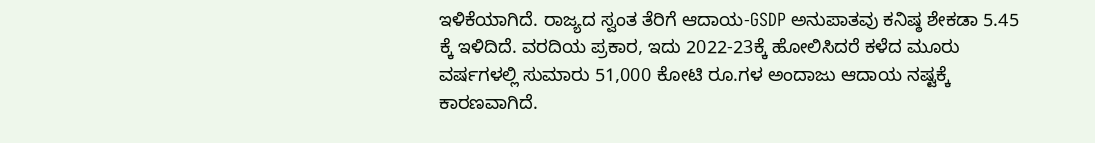ಇಳಿಕೆಯಾಗಿದೆ. ರಾಜ್ಯದ ಸ್ವಂತ ತೆರಿಗೆ ಆದಾಯ-GSDP ಅನುಪಾತವು ಕನಿಷ್ಠ ಶೇಕಡಾ 5.45 ಕ್ಕೆ ಇಳಿದಿದೆ. ವರದಿಯ ಪ್ರಕಾರ, ಇದು 2022-23ಕ್ಕೆ ಹೋಲಿಸಿದರೆ ಕಳೆದ ಮೂರು ವರ್ಷಗಳಲ್ಲಿ ಸುಮಾರು 51,000 ಕೋಟಿ ರೂ.ಗಳ ಅಂದಾಜು ಆದಾಯ ನಷ್ಟಕ್ಕೆ ಕಾರಣವಾಗಿದೆ.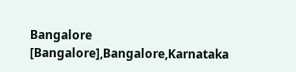Bangalore [Bangalore],Bangalore,Karnataka